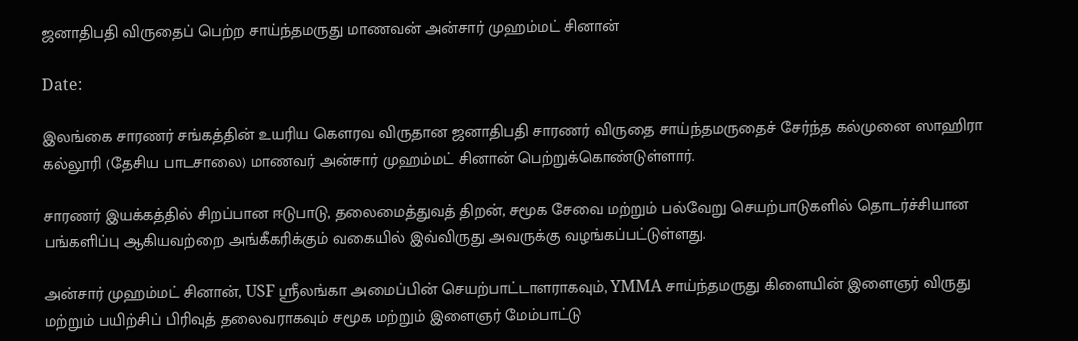ஜனாதிபதி விருதைப் பெற்ற சாய்ந்தமருது மாணவன் அன்சார் முஹம்மட் சினான்

Date:

இலங்கை சாரணர் சங்கத்தின் உயரிய கௌரவ விருதான ஜனாதிபதி சாரணர் விருதை சாய்ந்தமருதைச் சேர்ந்த கல்முனை ஸாஹிரா கல்லூரி (தேசிய பாடசாலை) மாணவர் அன்சார் முஹம்மட் சினான் பெற்றுக்கொண்டுள்ளார்.

சாரணர் இயக்கத்தில் சிறப்பான ஈடுபாடு, தலைமைத்துவத் திறன், சமூக சேவை மற்றும் பல்வேறு செயற்பாடுகளில் தொடர்ச்சியான பங்களிப்பு ஆகியவற்றை அங்கீகரிக்கும் வகையில் இவ்விருது அவருக்கு வழங்கப்பட்டுள்ளது.

அன்சார் முஹம்மட் சினான், USF ஸ்ரீலங்கா அமைப்பின் செயற்பாட்டாளராகவும், YMMA சாய்ந்தமருது கிளையின் இளைஞர் விருது மற்றும் பயிற்சிப் பிரிவுத் தலைவராகவும் சமூக மற்றும் இளைஞர் மேம்பாட்டு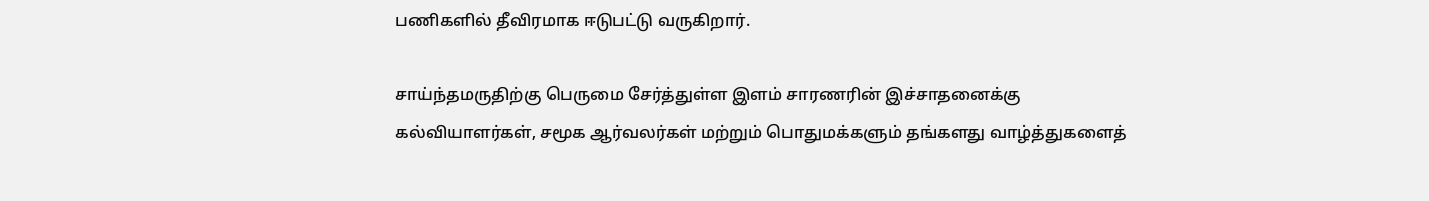பணிகளில் தீவிரமாக ஈடுபட்டு வருகிறார்.

சாய்ந்தமருதிற்கு பெருமை சேர்த்துள்ள இளம் சாரணரின் இச்சாதனைக்கு கல்வியாளர்கள், சமூக ஆர்வலர்கள் மற்றும் பொதுமக்களும் தங்களது வாழ்த்துகளைத்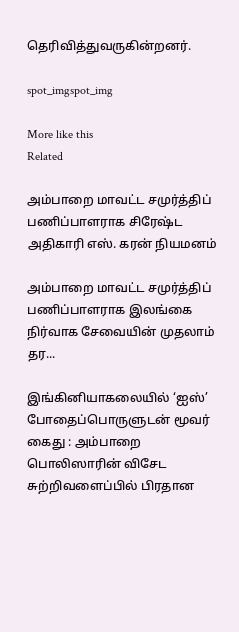தெரிவித்துவருகின்றனர்.

spot_imgspot_img

More like this
Related

அம்பாறை மாவட்ட சமுர்த்திப் பணிப்பாளராக சிரேஷ்ட அதிகாரி எஸ். கரன் நியமனம்

அம்பாறை மாவட்ட சமுர்த்திப் பணிப்பாளராக இலங்கை நிர்வாக சேவையின் முதலாம் தர...

இங்கினியாகலையில் ‘ஐஸ்’ போதைப்பொருளுடன் மூவர் கைது : அம்பாறை பொலிஸாரின் விசேட சுற்றிவளைப்பில் பிரதான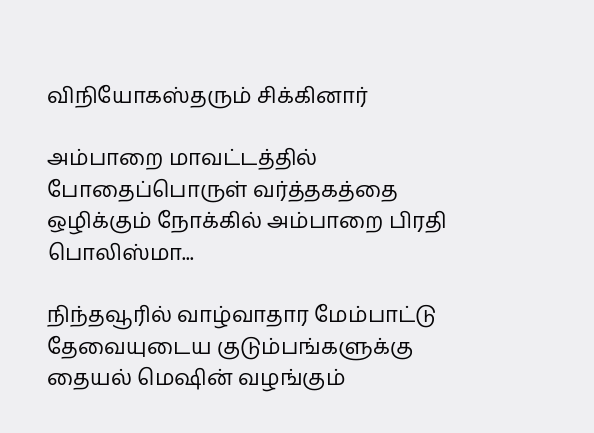விநியோகஸ்தரும் சிக்கினார்

அம்பாறை மாவட்டத்தில் போதைப்பொருள் வர்த்தகத்தை ஒழிக்கும் நோக்கில் அம்பாறை பிரதி பொலிஸ்மா...

நிந்தவூரில் வாழ்வாதார மேம்பாட்டு தேவையுடைய குடும்பங்களுக்கு தையல் மெஷின் வழங்கும்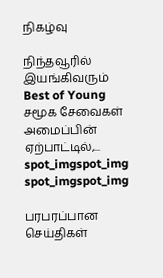நிகழ்வு

நிந்தவூரில் இயங்கிவரும் Best of Young சமூக சேவைகள் அமைப்பின் ஏற்பாட்டில்,...
spot_imgspot_img
spot_imgspot_img

பரபரப்பான செய்திகள்